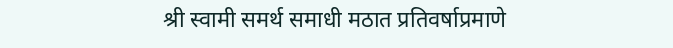श्री स्वामी समर्थ समाधी मठात प्रतिवर्षाप्रमाणे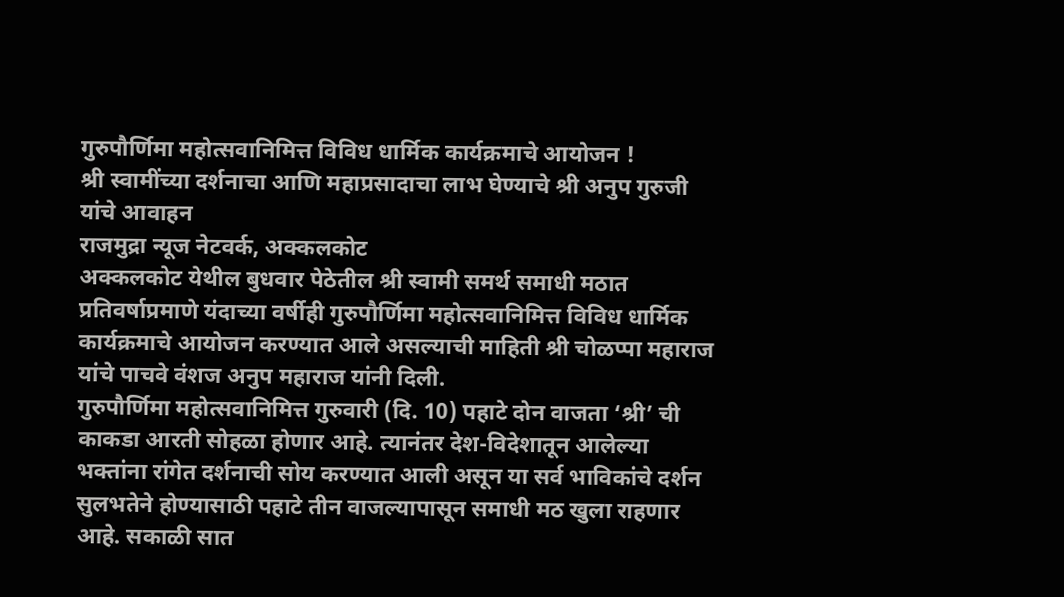गुरुपौर्णिमा महोत्सवानिमित्त विविध धार्मिक कार्यक्रमाचे आयोजन !
श्री स्वामींच्या दर्शनाचा आणि महाप्रसादाचा लाभ घेण्याचे श्री अनुप गुरुजी यांचे आवाहन
राजमुद्रा न्यूज नेटवर्क, अक्कलकोट
अक्कलकोट येथील बुधवार पेठेतील श्री स्वामी समर्थ समाधी मठात प्रतिवर्षाप्रमाणे यंदाच्या वर्षीही गुरुपौर्णिमा महोत्सवानिमित्त विविध धार्मिक कार्यक्रमाचे आयोजन करण्यात आले असल्याची माहिती श्री चोळप्पा महाराज यांचे पाचवे वंशज अनुप महाराज यांनी दिली.
गुरुपौर्णिमा महोत्सवानिमित्त गुरुवारी (दि. 10) पहाटे दोन वाजता ‘श्री’ ची काकडा आरती सोहळा होणार आहे. त्यानंतर देश-विदेशातून आलेल्या भक्तांना रांगेत दर्शनाची सोय करण्यात आली असून या सर्व भाविकांचे दर्शन सुलभतेने होण्यासाठी पहाटे तीन वाजल्यापासून समाधी मठ खुला राहणार आहे. सकाळी सात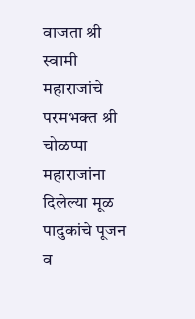वाजता श्री स्वामी महाराजांचे परमभक्त श्री चोळप्पा महाराजांना दिलेल्या मूळ पादुकांचे पूजन व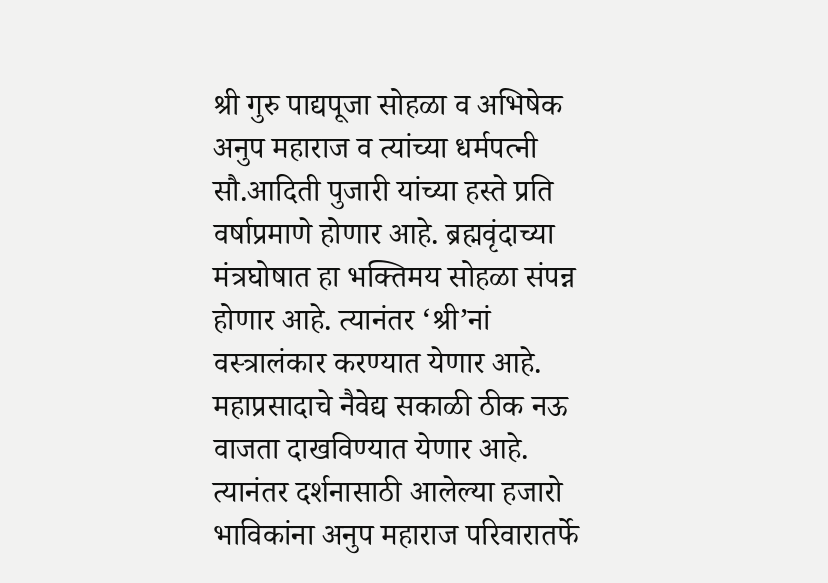श्री गुरु पाद्यपूजा सोहळा व अभिषेक अनुप महाराज व त्यांच्या धर्मपत्नी सौ.आदिती पुजारी यांच्या हस्ते प्रति वर्षाप्रमाणे होणार आहे. ब्रह्मवृंदाच्या मंत्रघोषात हा भक्तिमय सोहळा संपन्न होणार आहे. त्यानंतर ‘श्री’नां वस्त्रालंकार करण्यात येणार आहे. महाप्रसादाचे नैवेद्य सकाळी ठीक नऊ वाजता दाखविण्यात येणार आहे. त्यानंतर दर्शनासाठी आलेल्या हजारो भाविकांना अनुप महाराज परिवारातर्फे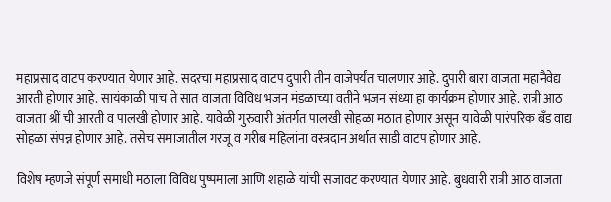महाप्रसाद वाटप करण्यात येणार आहे. सदरचा महाप्रसाद वाटप दुपारी तीन वाजेपर्यंत चालणार आहे. दुपारी बारा वाजता महानैवेद्य आरती होणार आहे. सायंकाळी पाच ते सात वाजता विविध भजन मंडळाच्या वतीने भजन संध्या हा कार्यक्रम होणार आहे. रात्री आठ वाजता श्रीं ची आरती व पालखी होणार आहे. यावेळी गुरुवारी अंतर्गत पालखी सोहळा मठात होणार असून यावेळी पारंपरिक बँड वाद्य सोहळा संपन्न होणार आहे. तसेच समाजातील गरजू व गरीब महिलांना वस्त्रदान अर्थात साडी वाटप होणार आहे.

विशेष म्हणजे संपूर्ण समाधी मठाला विविध पुष्पमाला आणि शहाळे यांची सजावट करण्यात येणार आहे. बुधवारी रात्री आठ वाजता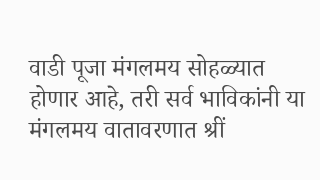वाडी पूजा मंगलमय सोहळ्यात होणार आहे, तरी सर्व भाविकांनी या मंगलमय वातावरणात श्रीं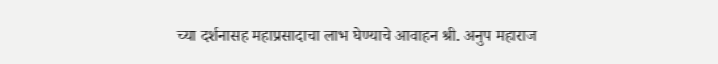च्या दर्शनासह महाप्रसादाचा लाभ घेण्याचे आवाहन श्री. अनुप महाराज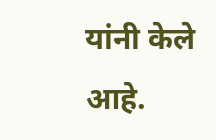यांनी केले आहे.